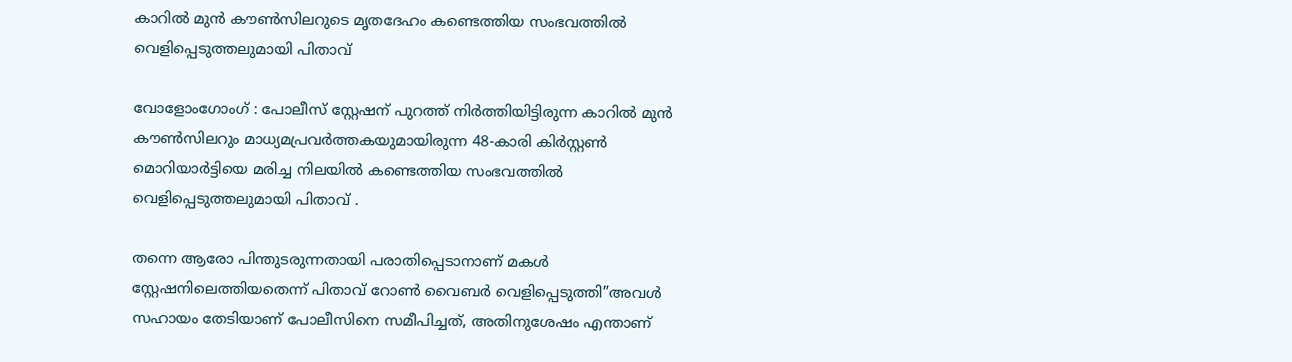കാറില്‍ മുന്‍ കൗണ്‍സിലറുടെ മൃതദേഹം കണ്ടെത്തിയ സംഭവത്തില്‍ വെളിപ്പെടുത്തലുമായി പിതാവ്

വോളോംഗോംഗ് : പോലീസ് സ്റ്റേഷന് പുറത്ത് നിര്‍ത്തിയിട്ടിരുന്ന കാറില്‍ മുന്‍ കൗണ്‍സിലറും മാധ്യമപ്രവര്‍ത്തകയുമായിരുന്ന 48-കാരി കിര്‍സ്റ്റണ്‍ മൊറിയാര്‍ട്ടിയെ മരിച്ച നിലയില്‍ കണ്ടെത്തിയ സംഭവത്തില്‍ വെളിപ്പെടുത്തലുമായി പിതാവ് .

തന്നെ ആരോ പിന്തുടരുന്നതായി പരാതിപ്പെടാനാണ് മകള്‍ സ്റ്റേഷനിലെത്തിയതെന്ന് പിതാവ് റോണ്‍ വൈബര്‍ വെളിപ്പെടുത്തി”അവള്‍ സഹായം തേടിയാണ് പോലീസിനെ സമീപിച്ചത്, അതിനുശേഷം എന്താണ്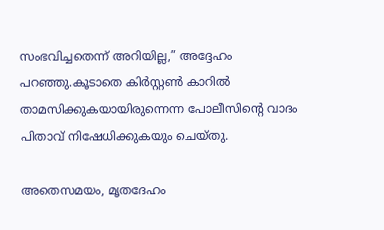സംഭവിച്ചതെന്ന് അറിയില്ല,” അദ്ദേഹം പറഞ്ഞു.കൂടാതെ കിര്‍സ്റ്റണ്‍ കാറില്‍ താമസിക്കുകയായിരുന്നെന്ന പോലീസിന്റെ വാദം പിതാവ് നിഷേധിക്കുകയും ചെയ്തു.

അതെസമയം, മൃതദേഹം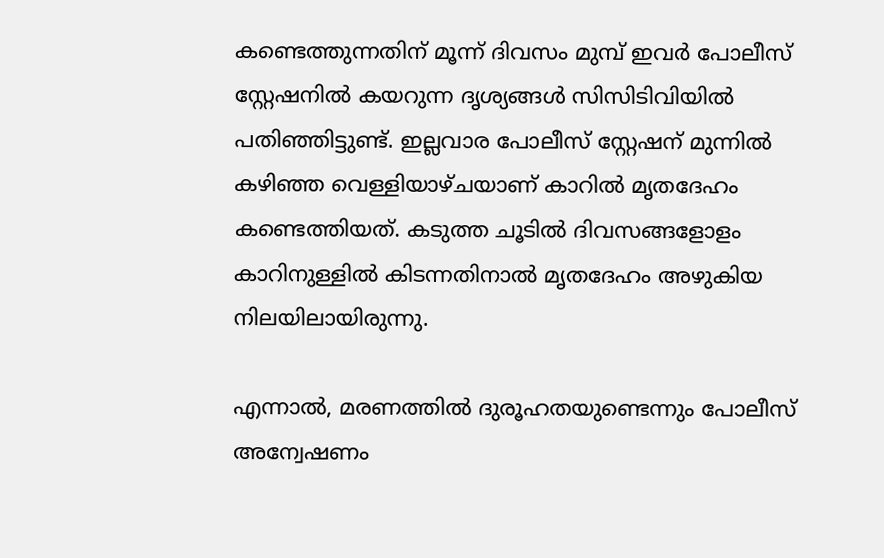കണ്ടെത്തുന്നതിന് മൂന്ന് ദിവസം മുമ്പ് ഇവര്‍ പോലീസ് സ്റ്റേഷനില്‍ കയറുന്ന ദൃശ്യങ്ങള്‍ സിസിടിവിയില്‍ പതിഞ്ഞിട്ടുണ്ട്. ഇല്ലവാര പോലീസ് സ്റ്റേഷന് മുന്നില്‍ കഴിഞ്ഞ വെള്ളിയാഴ്ചയാണ് കാറില്‍ മൃതദേഹം കണ്ടെത്തിയത്. കടുത്ത ചൂടില്‍ ദിവസങ്ങളോളം കാറിനുള്ളില്‍ കിടന്നതിനാല്‍ മൃതദേഹം അഴുകിയ നിലയിലായിരുന്നു.

എന്നാല്‍, മരണത്തില്‍ ദുരൂഹതയുണ്ടെന്നും പോലീസ് അന്വേഷണം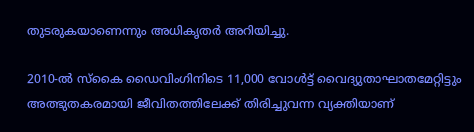തുടരുകയാണെന്നും അധികൃതര്‍ അറിയിച്ചു.

2010-ല്‍ സ്‌കൈ ഡൈവിംഗിനിടെ 11,000 വോള്‍ട്ട് വൈദ്യുതാഘാതമേറ്റിട്ടും അത്ഭുതകരമായി ജീവിതത്തിലേക്ക് തിരിച്ചുവന്ന വ്യക്തിയാണ്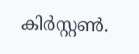കിര്‍സ്റ്റണ്‍.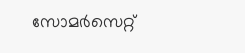സോമര്‍സെറ്റ്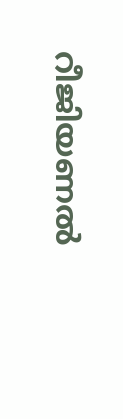റീജിയണല്‍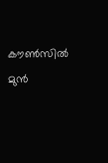കൗണ്‍സില്‍ മുന്‍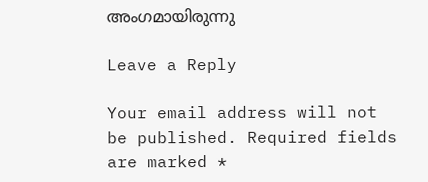അംഗമായിരുന്നു

Leave a Reply

Your email address will not be published. Required fields are marked *